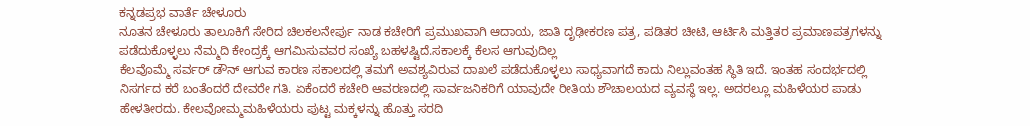ಕನ್ನಡಪ್ರಭ ವಾರ್ತೆ ಚೇಳೂರು
ನೂತನ ಚೇಳೂರು ತಾಲೂಕಿಗೆ ಸೇರಿದ ಚಿಲಕಲನೇರ್ಪು ನಾಡ ಕಚೇರಿಗೆ ಪ್ರಮುಖವಾಗಿ ಆದಾಯ, ಜಾತಿ ದೃಢೀಕರಣ ಪತ್ರ, ಪಡಿತರ ಚೀಟಿ, ಆರ್ಟಿಸಿ ಮತ್ತಿತರ ಪ್ರಮಾಣಪತ್ರಗಳನ್ನು ಪಡೆದುಕೊಳ್ಳಲು ನೆಮ್ಮದಿ ಕೇಂದ್ರಕ್ಕೆ ಆಗಮಿಸುವವರ ಸಂಖ್ಯೆ ಬಹಳಷ್ಟಿದೆ.ಸಕಾಲಕ್ಕೆ ಕೆಲಸ ಆಗುವುದಿಲ್ಲ
ಕೆಲವೊಮ್ಮೆ ಸರ್ವರ್ ಡೌನ್ ಆಗುವ ಕಾರಣ ಸಕಾಲದಲ್ಲಿ ತಮಗೆ ಅವಶ್ಯವಿರುವ ದಾಖಲೆ ಪಡೆದುಕೊಳ್ಳಲು ಸಾಧ್ಯವಾಗದೆ ಕಾದು ನಿಲ್ಲುವಂತಹ ಸ್ಥಿತಿ ಇದೆ. ಇಂತಹ ಸಂದರ್ಭದಲ್ಲಿ ನಿಸರ್ಗದ ಕರೆ ಬಂತೆಂದರೆ ದೇವರೇ ಗತಿ. ಏಕೆಂದರೆ ಕಚೇರಿ ಆವರಣದಲ್ಲಿ ಸಾರ್ವಜನಿಕರಿಗೆ ಯಾವುದೇ ರೀತಿಯ ಶೌಚಾಲಯದ ವ್ಯವಸ್ಥೆ ಇಲ್ಲ. ಅದರಲ್ಲೂ ಮಹಿಳೆಯರ ಪಾಡು ಹೇಳತೀರದು. ಕೇಲವೋಮ್ಮಮಹಿಳೆಯರು ಪುಟ್ಟ ಮಕ್ಕಳನ್ನು ಹೊತ್ತು ಸರದಿ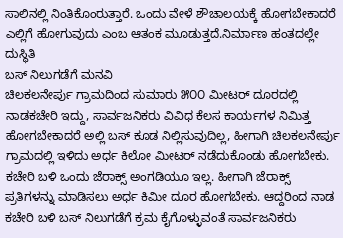ಸಾಲಿನಲ್ಲಿ ನಿಂತಿಕೊಂರುತ್ತಾರೆ. ಒಂದು ವೇಳೆ ಶೌಚಾಲಯಕ್ಕೆ ಹೋಗಬೇಕಾದರೆ ಎಲ್ಲಿಗೆ ಹೋಗುವುದು ಎಂಬ ಆತಂಕ ಮೂಡುತ್ತದೆ.ನಿರ್ಮಾಣ ಹಂತದಲ್ಲೇ ದುಸ್ಥಿತಿ
ಬಸ್ ನಿಲುಗಡೆಗೆ ಮನವಿ
ಚಿಲಕಲನೇರ್ಪು ಗ್ರಾಮದಿಂದ ಸುಮಾರು ೫೦೦ ಮೀಟರ್ ದೂರದಲ್ಲಿ ನಾಡಕಚೇರಿ ಇದ್ದು, ಸಾರ್ವಜನಿಕರು ವಿವಿಧ ಕೆಲಸ ಕಾರ್ಯಗಳ ನಿಮಿತ್ತ ಹೋಗಬೇಕಾದರೆ ಅಲ್ಲಿ ಬಸ್ ಕೂಡ ನಿಲ್ಲಿಸುವುದಿಲ್ಲ, ಹೀಗಾಗಿ ಚಿಲಕಲನೇರ್ಪು ಗ್ರಾಮದಲ್ಲಿ ಇಳಿದು ಅರ್ಧ ಕಿಲೋ ಮೀಟರ್ ನಡೆದುಕೊಂಡು ಹೋಗಬೇಕು. ಕಚೇರಿ ಬಳಿ ಒಂದು ಜೆರಾಕ್ಸ್ ಅಂಗಡಿಯೂ ಇಲ್ಲ. ಹೀಗಾಗಿ ಜೆರಾಕ್ಸ್ ಪ್ರತಿಗಳನ್ನು ಮಾಡಿಸಲು ಅರ್ಧ ಕಿಮೀ ದೂರ ಹೋಗಬೇಕು. ಆದ್ದರಿಂದ ನಾಡ ಕಚೇರಿ ಬಳಿ ಬಸ್ ನಿಲುಗಡೆಗೆ ಕ್ರಮ ಕೈಗೊಳ್ಳುವಂತೆ ಸಾರ್ವಜನಿಕರು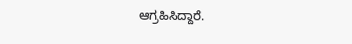ಆಗ್ರಹಿಸಿದ್ದಾರೆ.